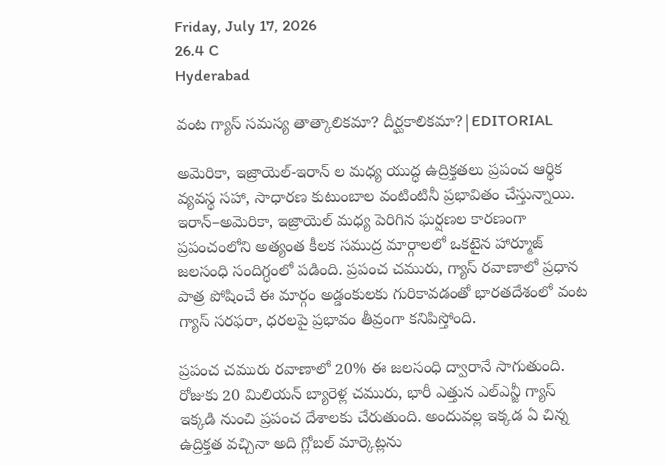Friday, July 17, 2026
26.4 C
Hyderabad

వంట గ్యాస్ సమస్య తాత్కాలికమా? దీర్ఘకాలికమా?|EDITORIAL

అమెరికా, ఇజ్రాయెల్-ఇరాన్ ల మధ్య యుద్ధ ఉద్రిక్తతలు ప్రపంచ ఆర్థిక వ్యవస్థ సహా, సాధారణ కుటుంబాల వంటింటినీ ప్రభావితం చేస్తున్నాయి. ఇరాన్‌–అమెరికా, ఇజ్రాయెల్ మధ్య పెరిగిన ఘర్షణల కారణంగా ప్రపంచంలోని అత్యంత కీలక సముద్ర మార్గాలలో ఒకటైన హార్మూజ్ జలసంధి సందిగ్ధంలో పడింది. ప్రపంచ చమురు, గ్యాస్ రవాణాలో ప్రధాన పాత్ర పోషించే ఈ మార్గం అడ్డంకులకు గురికావడంతో భారతదేశంలో వంట గ్యాస్ సరఫరా, ధరలపై ప్రభావం తీవ్రంగా కనిపిస్తోంది.

ప్రపంచ చమురు రవాణాలో 20% ఈ జలసంధి ద్వారానే సాగుతుంది. రోజుకు 20 మిలియన్ బ్యారెళ్ల చమురు, భారీ ఎత్తున ఎల్ఎన్జీ గ్యాస్ ఇక్కడి నుంచి ప్రపంచ దేశాలకు చేరుతుంది. అందువల్ల ఇక్కడ ఏ చిన్న ఉద్రిక్తత వచ్చినా అది గ్లోబల్ మార్కెట్లను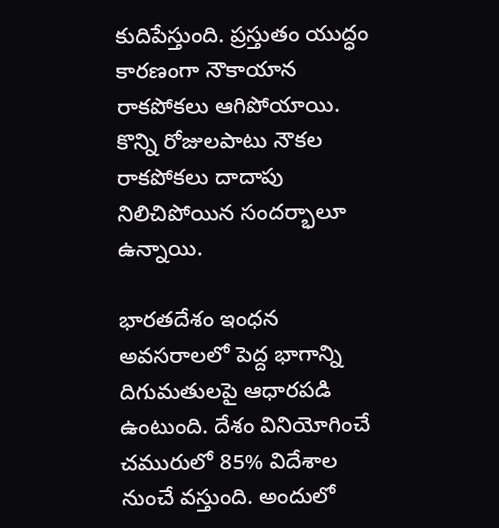కుదిపేస్తుంది. ప్రస్తుతం యుద్ధం కారణంగా నౌకాయాన రాకపోకలు ఆగిపోయాయి. కొన్ని రోజులపాటు నౌకల రాకపోకలు దాదాపు నిలిచిపోయిన సందర్భాలూ ఉన్నాయి.

భారతదేశం ఇంధన అవసరాలలో పెద్ద భాగాన్ని దిగుమతులపై ఆధారపడి ఉంటుంది. దేశం వినియోగించే చమురులో 85% విదేశాల నుంచే వస్తుంది. అందులో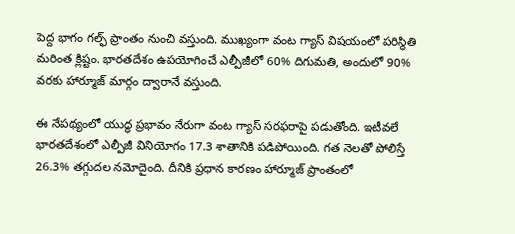పెద్ద భాగం గల్ఫ్ ప్రాంతం నుంచి వస్తుంది. ముఖ్యంగా వంట గ్యాస్ విషయంలో పరిస్థితి మరింత క్లిష్టం. భారతదేశం ఉపయోగించే ఎల్పీజీలో 60% దిగుమతి, అందులో 90% వరకు హార్మూజ్ మార్గం ద్వారానే వస్తుంది.

ఈ నేపథ్యంలో యుద్ధ ప్రభావం నేరుగా వంట గ్యాస్ సరఫరాపై పడుతోంది. ఇటీవలే భారతదేశంలో ఎల్పీజీ వినియోగం 17.3 శాతానికి పడిపోయింది. గత నెలతో పోలిస్తే 26.3% తగ్గుదల నమోదైంది. దీనికి ప్రధాన కారణం హార్మూజ్ ప్రాంతంలో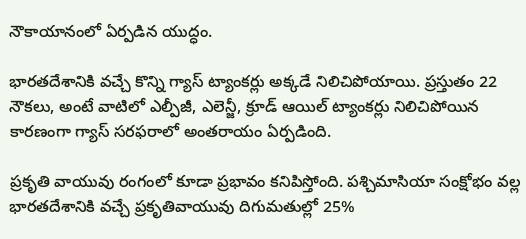నౌకాయానంలో ఏర్పడిన యుద్ధం.

భారతదేశానికి వచ్చే కొన్ని గ్యాస్ ట్యాంకర్లు అక్కడే నిలిచిపోయాయి. ప్రస్తుతం 22 నౌకలు, అంటే వాటిలో ఎల్పీజీ, ఎలెన్జీ, క్రూడ్ ఆయిల్ ట్యాంకర్లు నిలిచిపోయిన కారణంగా గ్యాస్ సరఫరాలో అంతరాయం ఏర్పడింది.

ప్రకృతి వాయువు రంగంలో కూడా ప్రభావం కనిపిస్తోంది. పశ్చిమాసియా సంక్షోభం వల్ల భారతదేశానికి వచ్చే ప్రకృతివాయువు దిగుమతుల్లో 25%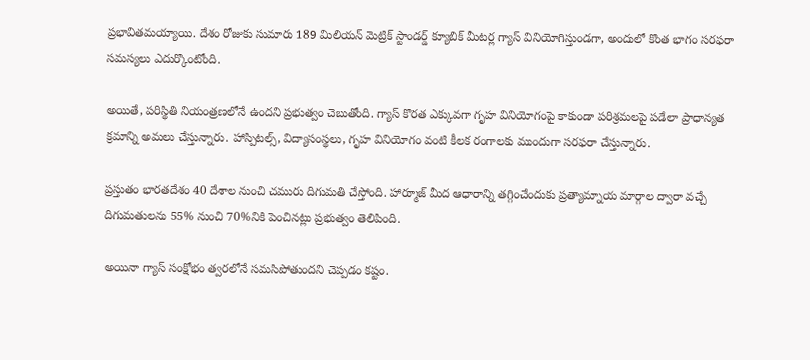ప్రభావితమయ్యాయి. దేశం రోజుకు సుమారు 189 మిలియన్ మెట్రిక్ స్టాండర్డ్ క్యూబిక్ మీటర్ల గ్యాస్ వినియోగిస్తుండగా, అందులో కొంత భాగం సరఫరా సమస్యలు ఎదుర్కొంటోంది.

అయితే, పరిస్థితి నియంత్రణలోనే ఉందని ప్రభుత్వం చెబుతోంది. గ్యాస్ కొరత ఎక్కువగా గృహ వినియోగంపై కాకుండా పరిశ్రమలపై పడేలా ప్రాధాన్యత క్రమాన్ని అమలు చేస్తున్నారు. హాస్పిటల్స్, విద్యాసంస్థలు, గృహ వినియోగం వంటి కీలక రంగాలకు ముందుగా సరఫరా చేస్తున్నారు.

ప్రస్తుతం భారతదేశం 40 దేశాల నుంచి చమురు దిగుమతి చేస్తోంది. హార్మూజ్ మీద ఆధారాన్ని తగ్గించేందుకు ప్రత్యామ్నాయ మార్గాల ద్వారా వచ్చే దిగుమతులను 55% నుంచి 70%నికి పెంచినట్లు ప్రభుత్వం తెలిపింది.

అయినా గ్యాస్ సంక్షోభం త్వరలోనే సమసిపోతుందని చెప్పడం కష్టం.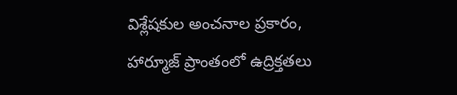విశ్లేషకుల అంచనాల ప్రకారం, హార్మూజ్ ప్రాంతంలో ఉద్రిక్తతలు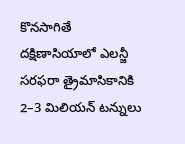కొనసాగితే దక్షిణాసియాలో ఎలన్జీ సరఫరా త్రైమాసికానికి 2–3 మిలియన్ టన్నులు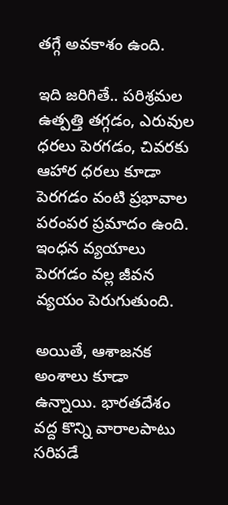తగ్గే అవకాశం ఉంది.

ఇది జరిగితే.. పరిశ్రమల ఉత్పత్తి తగ్గడం, ఎరువుల ధరలు పెరగడం, చివరకు ఆహార ధరలు కూడా పెరగడం వంటి ప్రభావాల పరంపర ప్రమాదం ఉంది. ఇంధన వ్యయాలు పెరగడం వల్ల జీవన వ్యయం పెరుగుతుంది.

అయితే, ఆశాజనక అంశాలు కూడా ఉన్నాయి. భారతదేశం వద్ద కొన్ని వారాలపాటు సరిపడే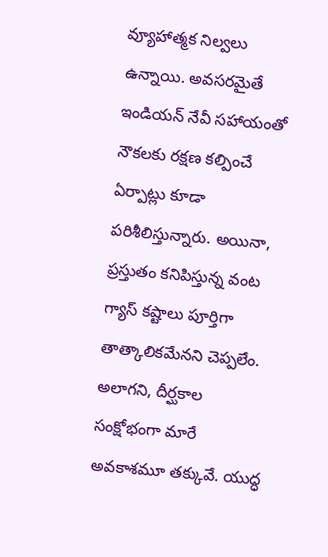వ్యూహాత్మక నిల్వలు ఉన్నాయి. అవసరమైతే ఇండియన్ నేవీ సహాయంతో నౌకలకు రక్షణ కల్పించే ఏర్పాట్లు కూడా పరిశీలిస్తున్నారు. అయినా, ప్రస్తుతం కనిపిస్తున్న వంట గ్యాస్ కష్టాలు పూర్తిగా తాత్కాలికమేనని చెప్పలేం. అలాగని, దీర్ఘకాల సంక్షోభంగా మారే అవకాశమూ తక్కువే. యుద్ధ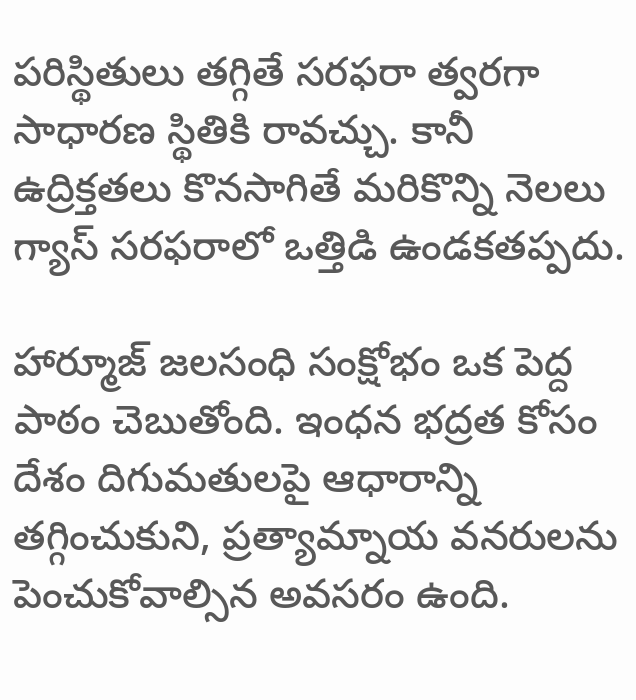పరిస్థితులు తగ్గితే సరఫరా త్వరగా సాధారణ స్థితికి రావచ్చు. కానీ ఉద్రిక్తతలు కొనసాగితే మరికొన్ని నెలలు గ్యాస్ సరఫరాలో ఒత్తిడి ఉండకతప్పదు.

హార్మూజ్ జలసంధి సంక్షోభం ఒక పెద్ద పాఠం చెబుతోంది. ఇంధన భద్రత కోసం దేశం దిగుమతులపై ఆధారాన్ని తగ్గించుకుని, ప్రత్యామ్నాయ వనరులను పెంచుకోవాల్సిన అవసరం ఉంది.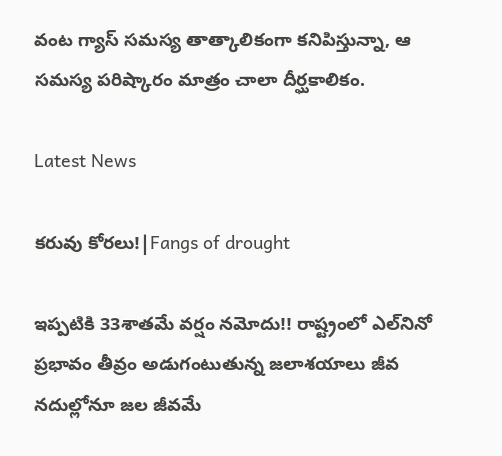వంట గ్యాస్ సమస్య తాత్కాలికంగా కనిపిస్తున్నా, ఆ సమస్య పరిష్కారం మాత్రం చాలా దీర్ఘకాలికం.

Latest News

కరువు కోరలు!|Fangs of drought

ఇప్పటికి 33శాతమే వర్షం నమోదు!! రాష్ట్రంలో ఎల్‌నినో ప్రభావం తీవ్రం అడుగంటుతున్న జలాశయాలు జీవ నదుల్లోనూ జల జీవమే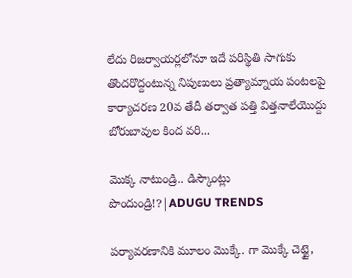లేదు రిజర్వాయర్లలోనూ ఇదే పరిస్థితి సాగుకు తొందరొద్దంటున్న నిపుణులు ప్రత్యామ్నాయ పంటలపై కార్యాచరణ 20వ తేదీ తర్వాత పత్తి విత్తనాలేయొద్దు బోరుబావుల కింద వరి...

మొక్క నాటుండ్రి.. డిస్కౌంట్లు పొందుండ్రి!?|ADUGU TRENDS

పర్యావరణానికి మూలం మొక్కే. గా మొక్కే చెట్టై,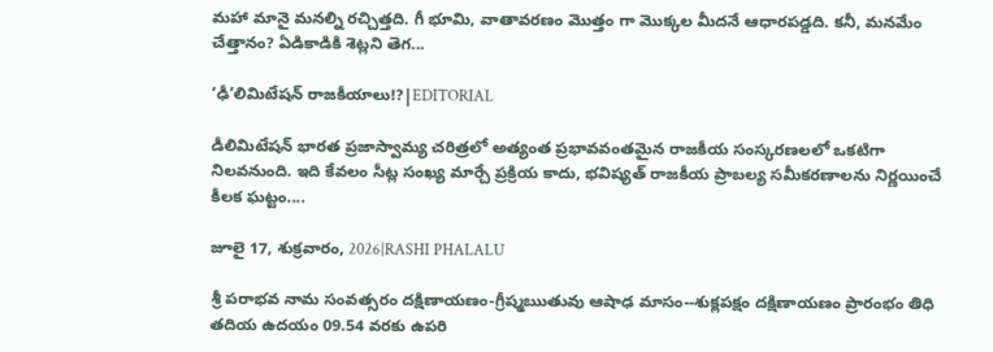మహా మానై మనల్ని రచ్చిత్తది. గీ భూమి, వాతావరణం మొత్తం గా మొక్కల మీదనే ఆధారపడ్డది. కనీ, మనమేం చేత్తానం? ఏడికాడికి శెట్లని తెగ...

‘ఢీ’లిమిటేషన్ రాజకీయాలు!?|EDITORIAL

డీలిమిటేషన్ భారత ప్రజాస్వామ్య చరిత్రలో అత్యంత ప్రభావవంతమైన రాజకీయ సంస్కరణలలో ఒకటిగా నిలవనుంది. ఇది కేవలం సీట్ల సంఖ్య మార్చే ప్రక్రియ కాదు, భవిష్యత్ రాజకీయ ప్రాబల్య సమీకరణాలను నిర్ణయించే కీలక ఘట్టం....

జూలై 17, శుక్రవారం, 2026|RASHI PHALALU

శ్రీ పరాభవ నామ సంవత్సరం దక్షిణాయణం-గ్రీష్మఋతువు ఆషాఢ మాసం--శుక్లపక్షం దక్షిణాయణం ప్రారంభం తిధి తదియ ఉదయం 09.54 వరకు ఉపరి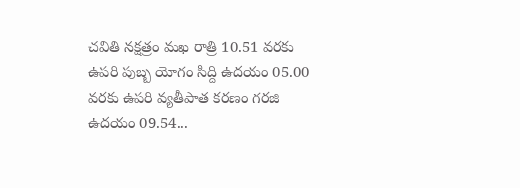చవితి నక్షత్రం మఖ రాత్రి 10.51 వరకు ఉపరి పుబ్బ యోగం సిద్ది ఉదయం 05.00 వరకు ఉపరి వ్యతీపాత కరణం గరజి ఉదయం 09.54...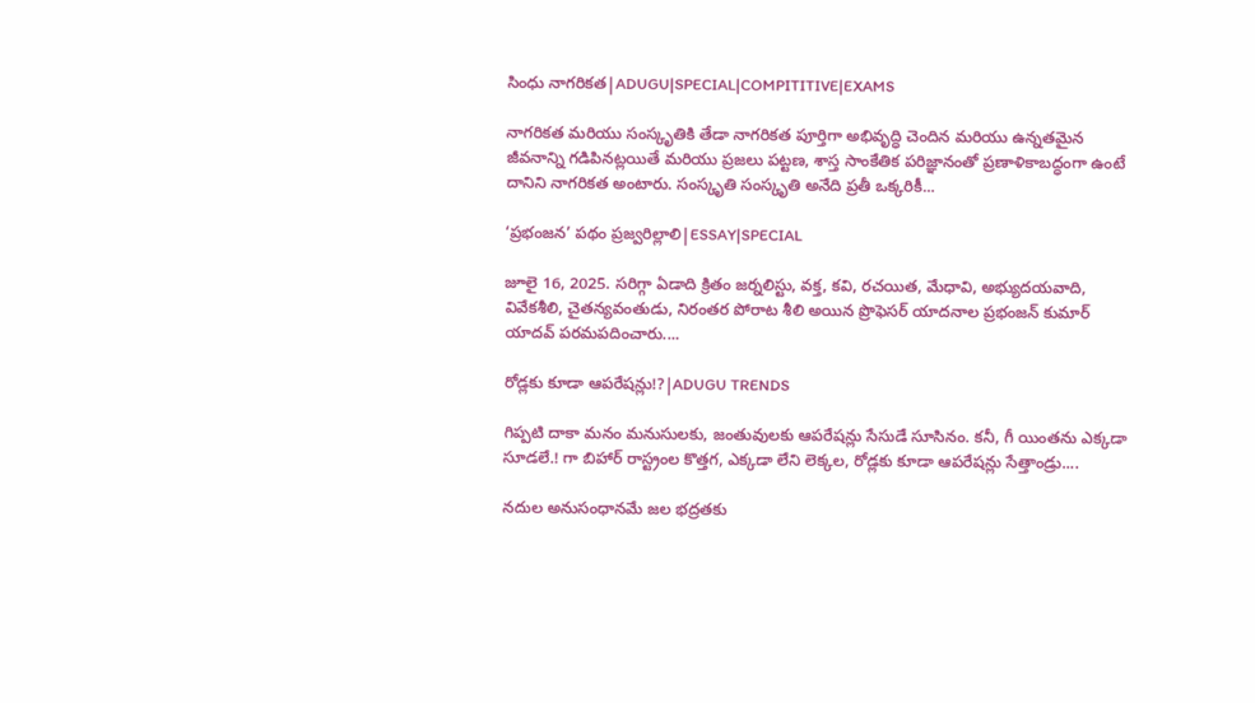సింధు నాగరికత|ADUGU|SPECIAL|COMPITITIVE|EXAMS

నాగరికత మరియు సంస్కృతికి తేడా నాగరికత పూర్తిగా అభివృద్ధి చెందిన మరియు ఉన్నతమైన జీవనాన్ని గడిపినట్లయితే మరియు ప్రజలు పట్టణ, శాస్త సాంకేతిక పరిజ్ఞానంతో ప్రణాళికాబద్ధంగా ఉంటే దానిని నాగరికత అంటారు. సంస్కృతి సంస్కృతి అనేది ప్రతీ ఒక్కరికీ...

‘ప్రభంజన’ పథం ప్రజ్వరిల్లాలి|ESSAY|SPECIAL

జూలై 16, 2025. సరిగ్గా ఏడాది క్రితం జర్నలిస్టు, వక్త, కవి, రచయిత, మేధావి, అభ్యుదయవాది, వివేకశీలి, చైతన్యవంతుడు, నిరంతర పోరాట శీలి అయిన ప్రొఫెసర్ యాదనాల ప్రభంజన్ కుమార్ యాదవ్ పరమపదించారు....

రోడ్లకు కూడా ఆపరేషన్లు!?|ADUGU TRENDS

గిప్పటి దాకా మనం మనుసులకు, జంతువులకు ఆపరేషన్లు సేసుడే సూసినం. కనీ, గీ యింతను ఎక్కడా సూడలే.! గా బిహార్ రాస్ట్రంల కొత్తగ, ఎక్కడా లేని లెక్కల, రోడ్లకు కూడా ఆపరేషన్లు సేత్తాండ్రు....

నదుల అనుసంధానమే జల భద్రతకు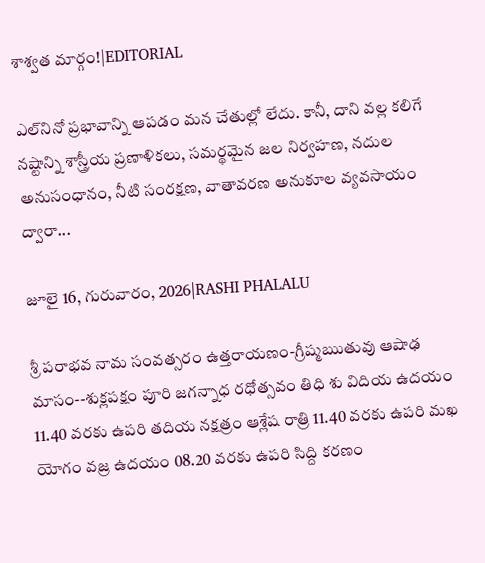శాశ్వత మార్గం!|EDITORIAL

ఎల్‌నినో ప్రభావాన్ని ఆపడం మన చేతుల్లో లేదు. కానీ, దాని వల్ల కలిగే నష్టాన్ని శాస్త్రీయ ప్రణాళికలు, సమర్థమైన జల నిర్వహణ, నదుల అనుసంధానం, నీటి సంరక్షణ, వాతావరణ అనుకూల వ్యవసాయం ద్వారా...

జూలై 16, గురువారం, 2026|RASHI PHALALU

శ్రీ పరాభవ నామ సంవత్సరం ఉత్తరాయణం-గ్రీష్మఋతువు ఆషాఢ మాసం--శుక్లపక్షం పూరి జగన్నాధ రధోత్సవం తిధి శు విదియ ఉదయం 11.40 వరకు ఉపరి తదియ నక్షత్రం ఆశ్లేష రాత్రి 11.40 వరకు ఉపరి మఖ యోగం వజ్ర ఉదయం 08.20 వరకు ఉపరి సిద్ది కరణం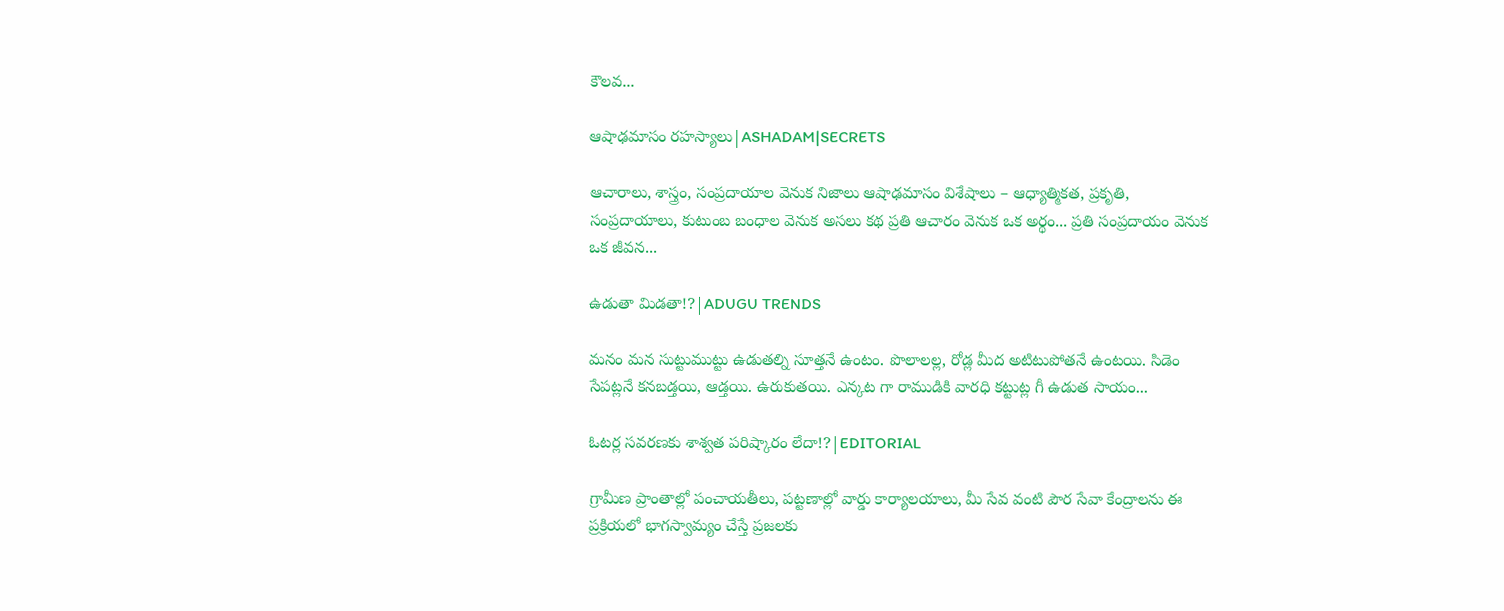కౌలవ...

ఆషాఢమాసం రహస్యాలు|ASHADAM|SECRETS

ఆచారాలు, శాస్త్రం, సంప్రదాయాల వెనుక నిజాలు ఆషాఢమాసం విశేషాలు – ఆధ్యాత్మికత, ప్రకృతి, సంప్రదాయాలు, కుటుంబ బంధాల వెనుక అసలు కథ ప్రతి ఆచారం వెనుక ఒక అర్థం... ప్రతి సంప్రదాయం వెనుక ఒక జీవన...

ఉడుతా మిడతా!?|ADUGU TRENDS

మనం మన సుట్టుముట్టు ఉడుతల్ని సూత్తనే ఉంటం. పొలాలల్ల, రోడ్ల మీద అటిటుపోతనే ఉంటయి. సిడెం సేపట్లనే కనబడ్తయి, ఆడ్తయి. ఉరుకుతయి. ఎన్కట గా రాముడికి వారధి కట్టుట్ల గీ ఉడుత సాయం...

ఓటర్ల సవరణకు శాశ్వత పరిష్కారం లేదా!?|EDITORIAL

గ్రామీణ ప్రాంతాల్లో పంచాయతీలు, పట్టణాల్లో వార్డు కార్యాలయాలు, మీ సేవ వంటి పౌర సేవా కేంద్రాలను ఈ ప్రక్రియలో భాగస్వామ్యం చేస్తే ప్రజలకు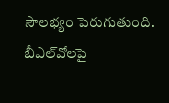సౌలభ్యం పెరుగుతుంది. బీఎల్‌వోలపై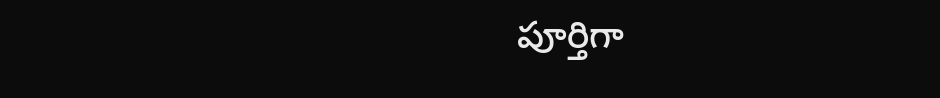పూర్తిగా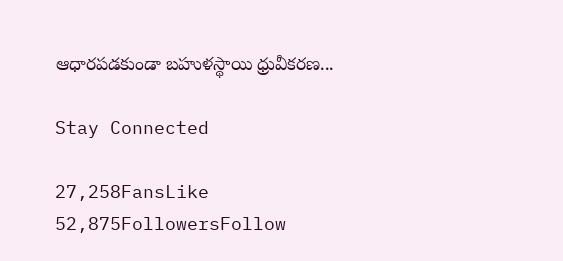ఆధారపడకుండా బహుళస్థాయి ధ్రువీకరణ...

Stay Connected

27,258FansLike
52,875FollowersFollow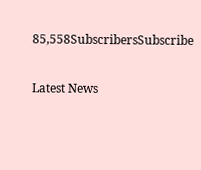85,558SubscribersSubscribe

Latest News